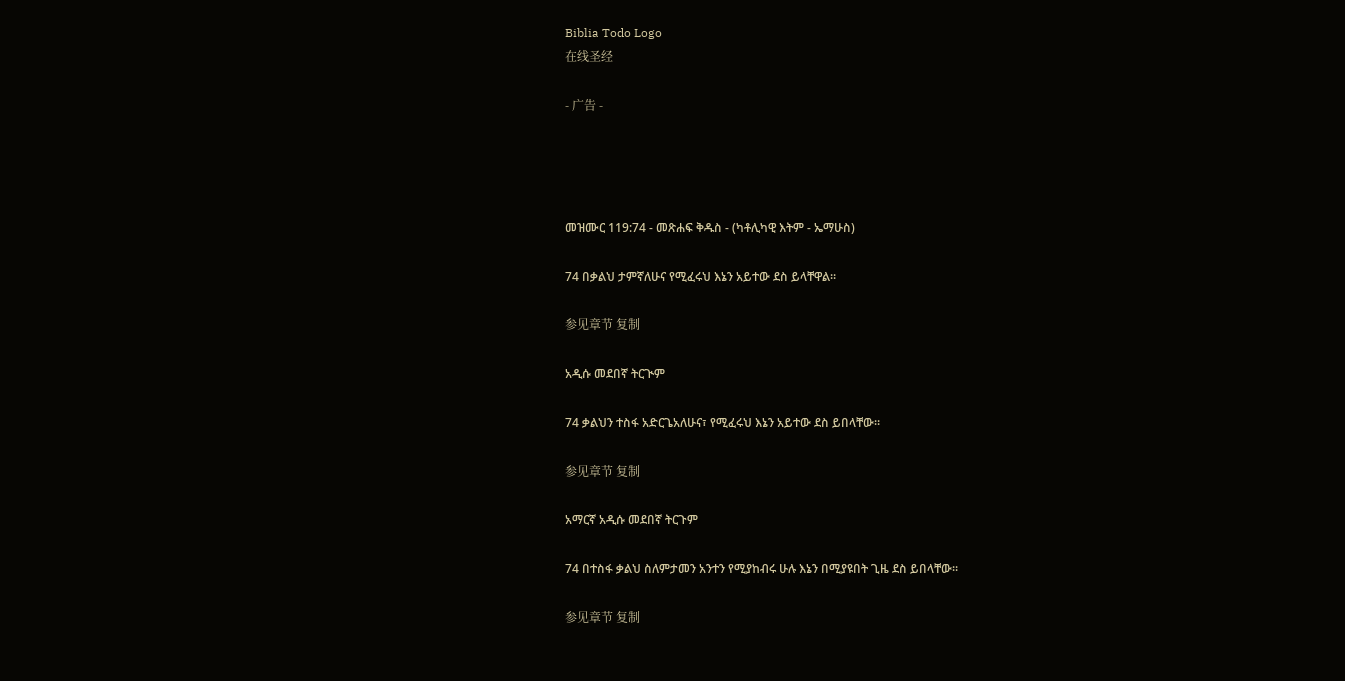Biblia Todo Logo
在线圣经

- 广告 -




መዝሙር 119:74 - መጽሐፍ ቅዱስ - (ካቶሊካዊ እትም - ኤማሁስ)

74 በቃልህ ታምኛለሁና የሚፈሩህ እኔን አይተው ደስ ይላቸዋል።

参见章节 复制

አዲሱ መደበኛ ትርጒም

74 ቃልህን ተስፋ አድርጌአለሁና፣ የሚፈሩህ እኔን አይተው ደስ ይበላቸው።

参见章节 复制

አማርኛ አዲሱ መደበኛ ትርጉም

74 በተስፋ ቃልህ ስለምታመን አንተን የሚያከብሩ ሁሉ እኔን በሚያዩበት ጊዜ ደስ ይበላቸው።

参见章节 复制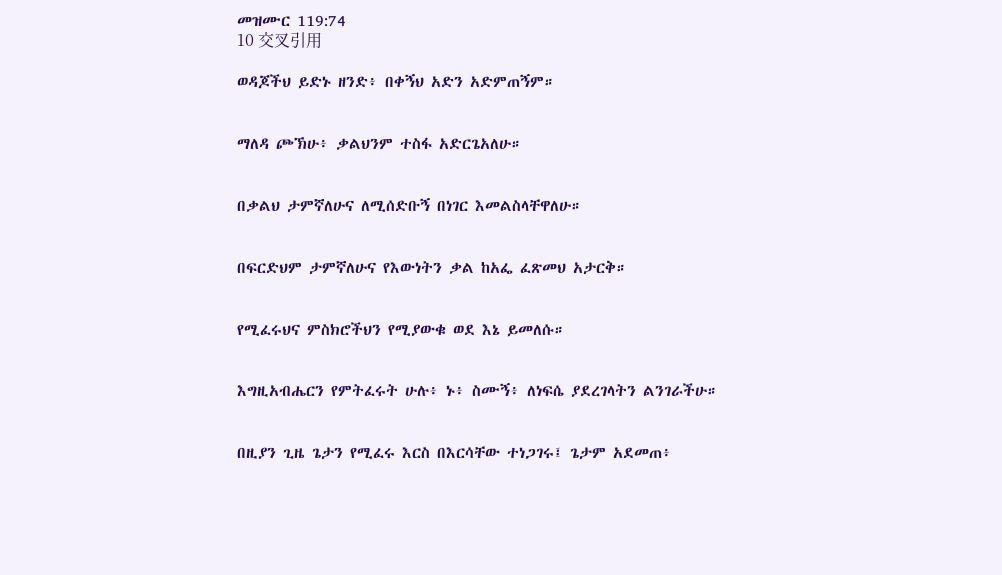መዝሙር 119:74
10 交叉引用

ወዳጆችህ ይድኑ ዘንድ፥ በቀኝህ አድን አድምጠኝም።


ማለዳ ጮኽሁ፥ ቃልህንም ተስፋ አድርጌአለሁ።


በቃልህ ታምኛለሁና ለሚሰድቡኝ በነገር እመልስላቸዋለሁ።


በፍርድህም ታምኛለሁና የእውነትን ቃል ከአፌ ፈጽመህ አታርቅ።


የሚፈሩህና ምስክሮችህን የሚያውቁ ወደ እኔ ይመለሱ።


እግዚአብሔርን የምትፈሩት ሁሉ፥ ኑ፥ ስሙኝ፥ ለነፍሴ ያደረገላትን ልንገራችሁ።


በዚያን ጊዜ ጌታን የሚፈሩ እርስ በእርሳቸው ተነጋገሩ፤ ጌታም አደመጠ፥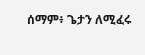ሰማም፥ ጌታን ለሚፈሩ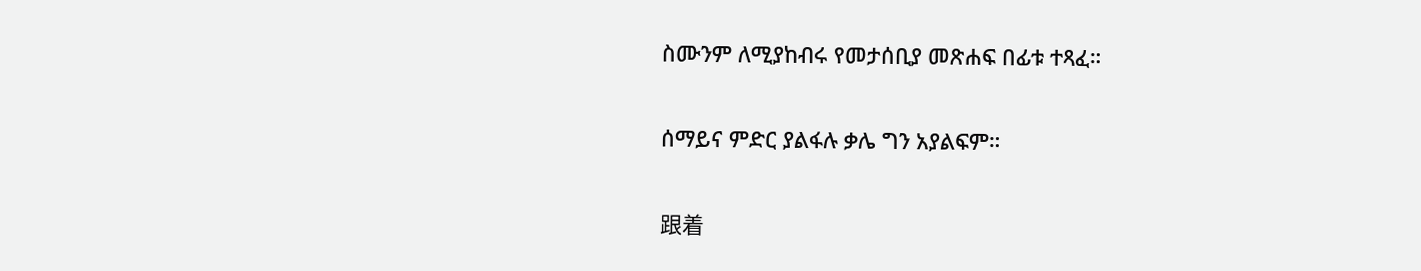ስሙንም ለሚያከብሩ የመታሰቢያ መጽሐፍ በፊቱ ተጻፈ።


ሰማይና ምድር ያልፋሉ ቃሌ ግን አያልፍም።


跟着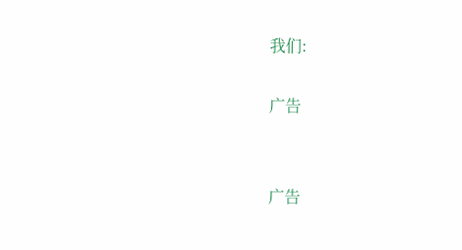我们:

广告


广告